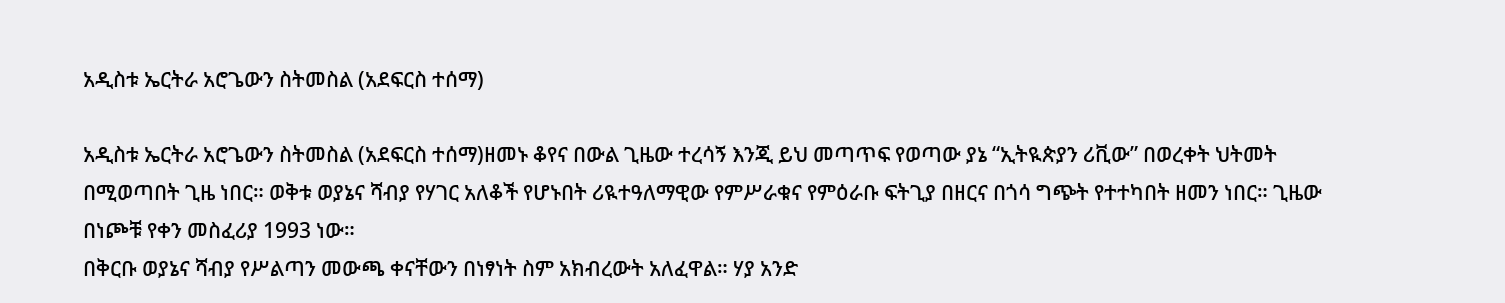አዲስቱ ኤርትራ አሮጌውን ስትመስል (አደፍርስ ተሰማ)

አዲስቱ ኤርትራ አሮጌውን ስትመስል (አደፍርስ ተሰማ)ዘመኑ ቆየና በውል ጊዜው ተረሳኝ እንጂ ይህ መጣጥፍ የወጣው ያኔ “ኢትዪጵያን ሪቪው” በወረቀት ህትመት በሚወጣበት ጊዜ ነበር። ወቅቱ ወያኔና ሻብያ የሃገር አለቆች የሆኑበት ሪዪተዓለማዊው የምሥራቁና የምዕራቡ ፍትጊያ በዘርና በጎሳ ግጭት የተተካበት ዘመን ነበር። ጊዜው በነጮቹ የቀን መስፈሪያ 1993 ነው።
በቅርቡ ወያኔና ሻብያ የሥልጣን መውጫ ቀናቸውን በነፃነት ስም አክብረውት አለፈዋል። ሃያ አንድ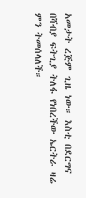አመታት ረጅም ጊዜ ነው። እስቲ በደርግና በሻብያ ፍትጊያ ትለፋ የነበረችው ኤርትራ ዛሬ ምን ትመሰላለች።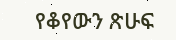የቆየውን ጽሁፍ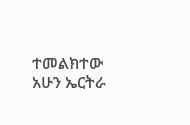ተመልክተው አሁን ኤርትራ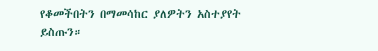የቆመችበትን በማመሳከር ያለዎትን አስተያየት ይስጡን።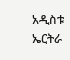አዲስቱ ኤርትራ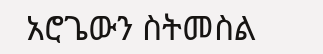አሮጌውን ስትመስል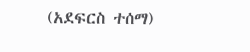(አደፍርስ ተሰማ)